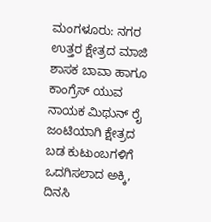ಮಂಗಳೂರು: ನಗರ ಉತ್ತರ ಕ್ಷೇತ್ರದ ಮಾಜಿ ಶಾಸಕ ಬಾವಾ ಹಾಗೂ ಕಾಂಗ್ರೆಸ್ ಯುವ ನಾಯಕ ಮಿಥುನ್ ರೈ ಜಂಟಿಯಾಗಿ ಕ್ಷೇತ್ರದ ಬಡ ಕುಟುಂಬಗಳಿಗೆ ಒದಗಿಸಲಾದ ಅಕ್ಕಿ, ದಿನಸಿ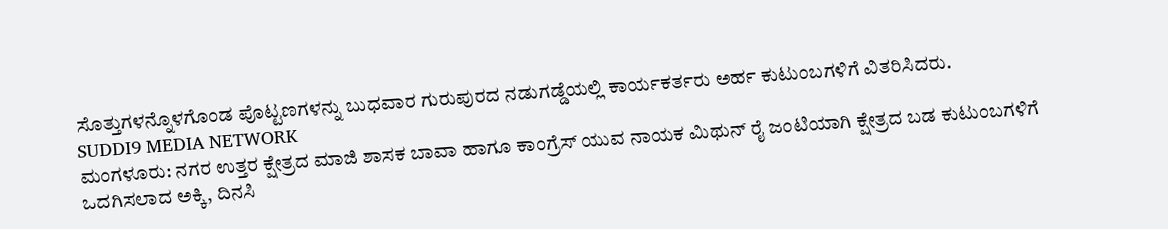ಸೊತ್ತುಗಳನ್ನೊಳಗೊಂಡ ಪೊಟ್ಟಣಗಳನ್ನು ಬುಧವಾರ ಗುರುಪುರದ ನಡುಗಡ್ಡೆಯಲ್ಲಿ ಕಾರ್ಯಕರ್ತರು ಅರ್ಹ ಕುಟುಂಬಗಳಿಗೆ ವಿತರಿಸಿದರು.
SUDDI9 MEDIA NETWORK
ಮಂಗಳೂರು: ನಗರ ಉತ್ತರ ಕ್ಷೇತ್ರದ ಮಾಜಿ ಶಾಸಕ ಬಾವಾ ಹಾಗೂ ಕಾಂಗ್ರೆಸ್ ಯುವ ನಾಯಕ ಮಿಥುನ್ ರೈ ಜಂಟಿಯಾಗಿ ಕ್ಷೇತ್ರದ ಬಡ ಕುಟುಂಬಗಳಿಗೆ ಒದಗಿಸಲಾದ ಅಕ್ಕಿ, ದಿನಸಿ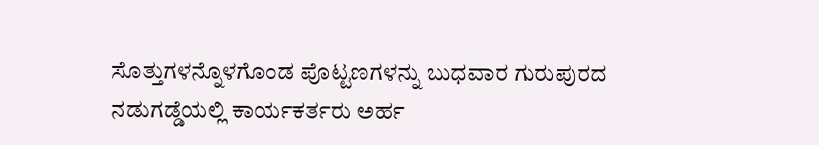ಸೊತ್ತುಗಳನ್ನೊಳಗೊಂಡ ಪೊಟ್ಟಣಗಳನ್ನು ಬುಧವಾರ ಗುರುಪುರದ ನಡುಗಡ್ಡೆಯಲ್ಲಿ ಕಾರ್ಯಕರ್ತರು ಅರ್ಹ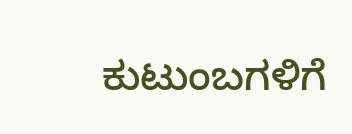ಕುಟುಂಬಗಳಿಗೆ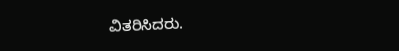ವಿತರಿಸಿದರು.